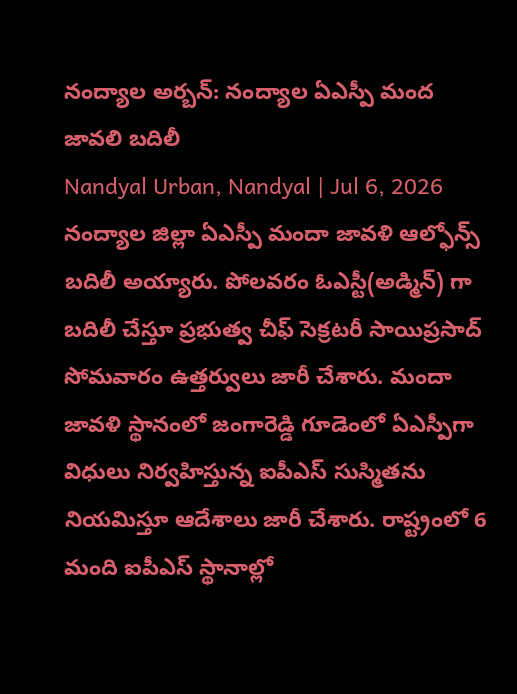నంద్యాల అర్బన్: నంద్యాల ఏఎస్పీ మంద జావలి బదిలీ
Nandyal Urban, Nandyal | Jul 6, 2026
నంద్యాల జిల్లా ఏఎస్పీ మందా జావళి ఆల్ఫోన్స్ బదిలీ అయ్యారు. పోలవరం ఓఎస్టీ(అడ్మిన్) గా బదిలీ చేస్తూ ప్రభుత్వ చీఫ్ సెక్రటరీ సాయిప్రసాద్ సోమవారం ఉత్తర్వులు జారీ చేశారు. మందా జావళి స్థానంలో జంగారెడ్డి గూడెంలో ఏఎస్పీగా విధులు నిర్వహిస్తున్న ఐపీఎస్ సుస్మితను నియమిస్తూ ఆదేశాలు జారీ చేశారు. రాష్ట్రంలో 6 మంది ఐపీఎస్ స్థానాల్లో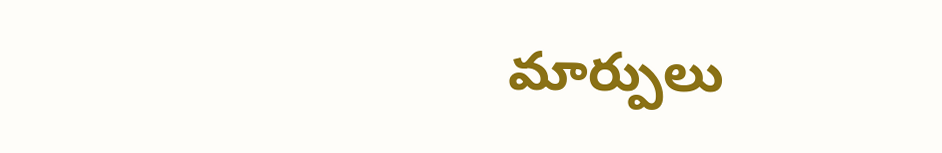మార్పులు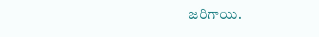జరిగాయి.